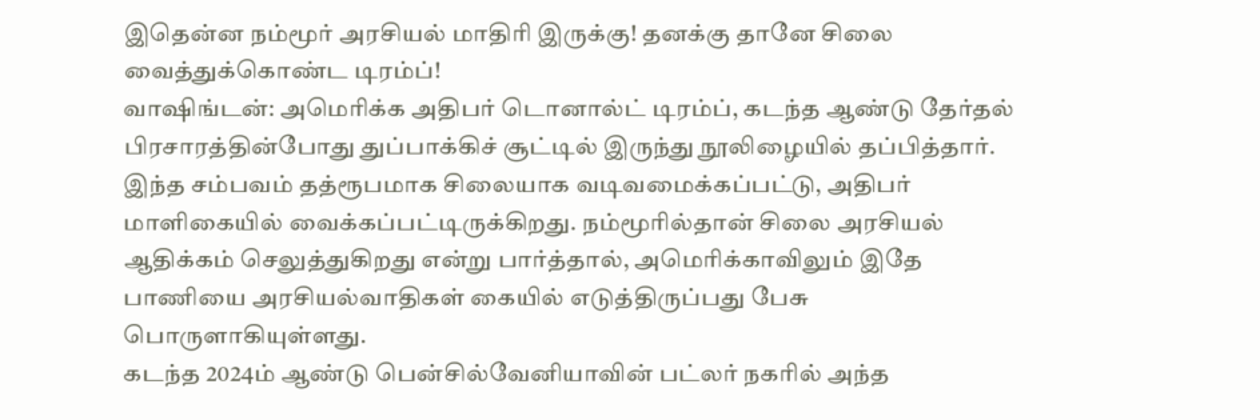இதென்ன நம்மூர் அரசியல் மாதிரி இருக்கு! தனக்கு தானே சிலை வைத்துக்கொண்ட டிரம்ப்!
வாஷிங்டன்: அமெரிக்க அதிபர் டொனால்ட் டிரம்ப், கடந்த ஆண்டு தேர்தல் பிரசாரத்தின்போது துப்பாக்கிச் சூட்டில் இருந்து நூலிழையில் தப்பித்தார். இந்த சம்பவம் தத்ரூபமாக சிலையாக வடிவமைக்கப்பட்டு, அதிபர் மாளிகையில் வைக்கப்பட்டிருக்கிறது. நம்மூரில்தான் சிலை அரசியல் ஆதிக்கம் செலுத்துகிறது என்று பார்த்தால், அமெரிக்காவிலும் இதே பாணியை அரசியல்வாதிகள் கையில் எடுத்திருப்பது பேசு பொருளாகியுள்ளது.
கடந்த 2024ம் ஆண்டு பென்சில்வேனியாவின் பட்லர் நகரில் அந்த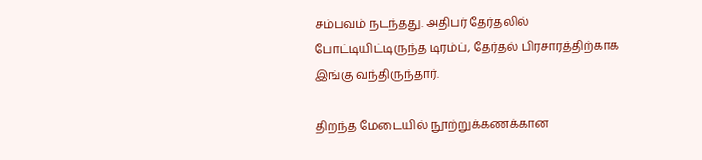சம்பவம் நடந்தது. அதிபர் தேர்தலில் போட்டியிட்டிருந்த டிரம்ப், தேர்தல் பிரசாரத்திற்காக இங்கு வந்திருந்தார்.

திறந்த மேடையில் நூற்றுக்கணக்கான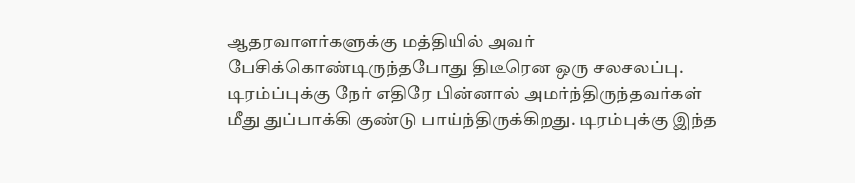ஆதரவாளர்களுக்கு மத்தியில் அவர் பேசிக்கொண்டிருந்தபோது திடீரென ஒரு சலசலப்பு. டிரம்ப்புக்கு நேர் எதிரே பின்னால் அமர்ந்திருந்தவர்கள் மீது துப்பாக்கி குண்டு பாய்ந்திருக்கிறது. டிரம்புக்கு இந்த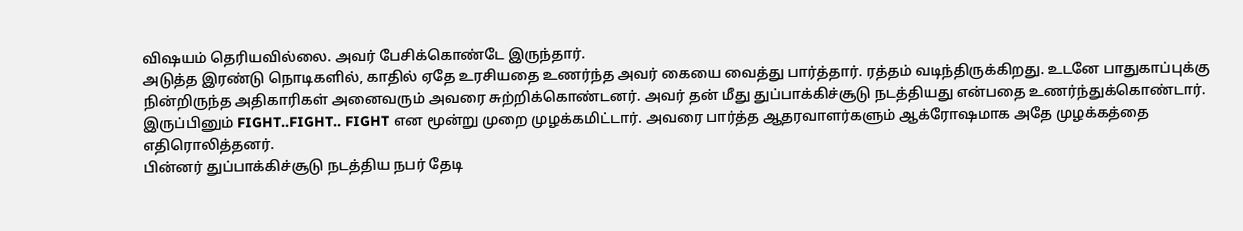விஷயம் தெரியவில்லை. அவர் பேசிக்கொண்டே இருந்தார்.
அடுத்த இரண்டு நொடிகளில், காதில் ஏதே உரசியதை உணர்ந்த அவர் கையை வைத்து பார்த்தார். ரத்தம் வடிந்திருக்கிறது. உடனே பாதுகாப்புக்கு நின்றிருந்த அதிகாரிகள் அனைவரும் அவரை சுற்றிக்கொண்டனர். அவர் தன் மீது துப்பாக்கிச்சூடு நடத்தியது என்பதை உணர்ந்துக்கொண்டார். இருப்பினும் FIGHT..FIGHT.. FIGHT என மூன்று முறை முழக்கமிட்டார். அவரை பார்த்த ஆதரவாளர்களும் ஆக்ரோஷமாக அதே முழக்கத்தை எதிரொலித்தனர்.
பின்னர் துப்பாக்கிச்சூடு நடத்திய நபர் தேடி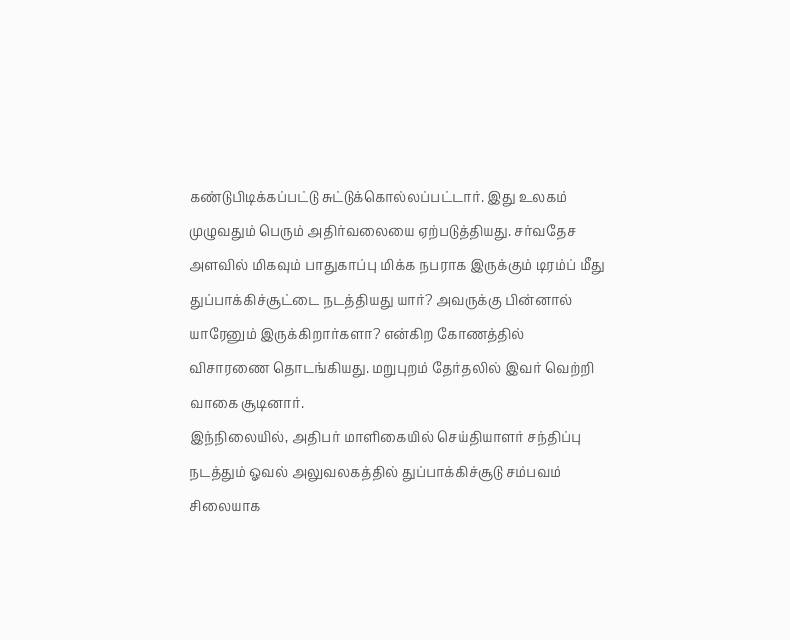கண்டுபிடிக்கப்பட்டு சுட்டுக்கொல்லப்பட்டார். இது உலகம் முழுவதும் பெரும் அதிர்வலையை ஏற்படுத்தியது. சர்வதேச அளவில் மிகவும் பாதுகாப்பு மிக்க நபராக இருக்கும் டிரம்ப் மீது துப்பாக்கிச்சூட்டை நடத்தியது யார்? அவருக்கு பின்னால் யாரேனும் இருக்கிறார்களா? என்கிற கோணத்தில் விசாரணை தொடங்கியது. மறுபுறம் தேர்தலில் இவர் வெற்றி வாகை சூடினார்.
இந்நிலையில், அதிபர் மாளிகையில் செய்தியாளர் சந்திப்பு நடத்தும் ஓவல் அலுவலகத்தில் துப்பாக்கிச்சூடு சம்பவம் சிலையாக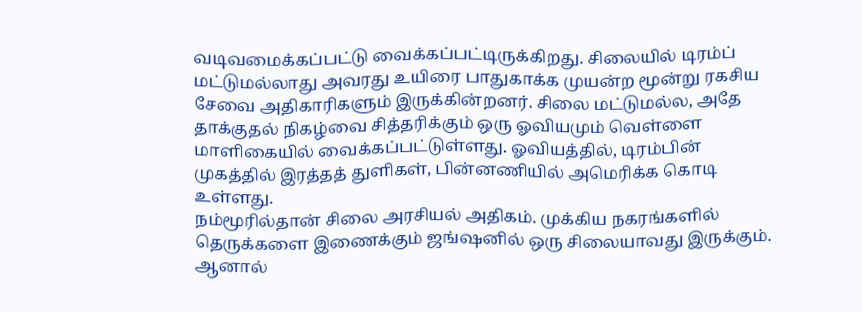வடிவமைக்கப்பட்டு வைக்கப்பட்டிருக்கிறது. சிலையில் டிரம்ப் மட்டுமல்லாது அவரது உயிரை பாதுகாக்க முயன்ற மூன்று ரகசிய சேவை அதிகாரிகளும் இருக்கின்றனர். சிலை மட்டுமல்ல, அதே தாக்குதல் நிகழ்வை சித்தரிக்கும் ஒரு ஓவியமும் வெள்ளை மாளிகையில் வைக்கப்பட்டுள்ளது. ஓவியத்தில், டிரம்பின் முகத்தில் இரத்தத் துளிகள், பின்னணியில் அமெரிக்க கொடி உள்ளது.
நம்மூரில்தான் சிலை அரசியல் அதிகம். முக்கிய நகரங்களில் தெருக்களை இணைக்கும் ஜங்ஷனில் ஒரு சிலையாவது இருக்கும். ஆனால்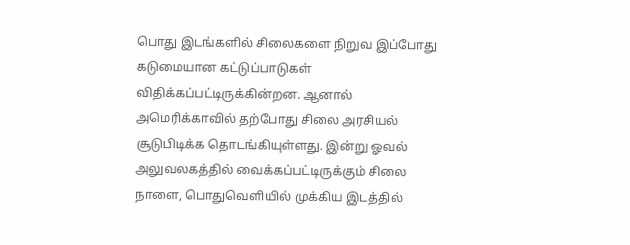பொது இடங்களில் சிலைகளை நிறுவ இப்போது கடுமையான கட்டுப்பாடுகள் விதிக்கப்பட்டிருக்கின்றன. ஆனால் அமெரிக்காவில் தற்போது சிலை அரசியல் சூடுபிடிக்க தொடங்கியுள்ளது. இன்று ஓவல் அலுவலகத்தில் வைக்கப்பட்டிருக்கும் சிலை நாளை, பொதுவெளியில் முக்கிய இடத்தில்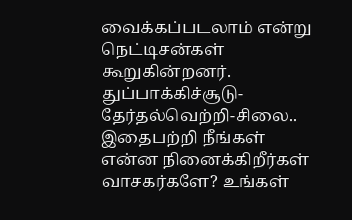வைக்கப்படலாம் என்று நெட்டிசன்கள் கூறுகின்றனர்.
துப்பாக்கிச்சூடு-தேர்தல்வெற்றி-சிலை.. இதைபற்றி நீங்கள் என்ன நினைக்கிறீர்கள் வாசகர்களே? உங்கள்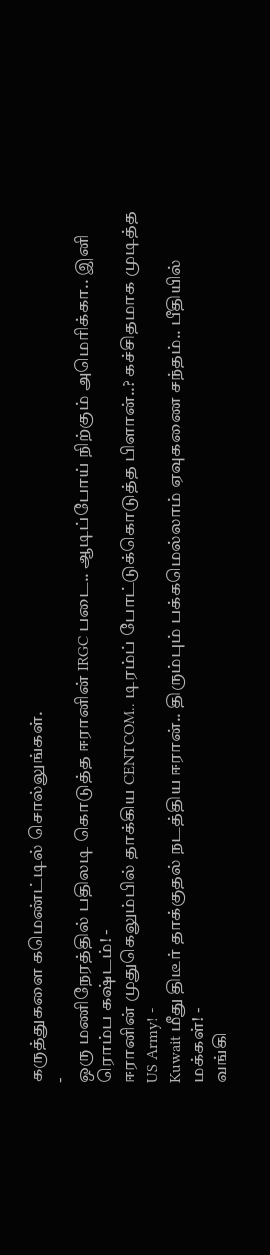கருத்துகளை கமெண்ட்டில் சொல்லுங்கள்.
-
ஒரு மணிநேரத்தில் பதிலடி கொடுத்த ஈரானின் IRGC படை.. ஆடிப்போய் நிற்கும் அமெரிக்கா.. இனி ரொம்ப கஷ்டம்! -
ஈரானின் முதுகெலும்பில் தாக்கிய CENTCOM.. டிரம்ப் போட்டுக்கொடுத்த பிளான்..? கச்சிதமாக முடித்த US Army! -
Kuwait மீது திடீர் தாக்குதல் நடத்திய ஈரான்.. திரும்பும் பக்கமெல்லாம் ஏவுகணை சந்தம்.. பீதியில் மக்கள்! -
வங்கி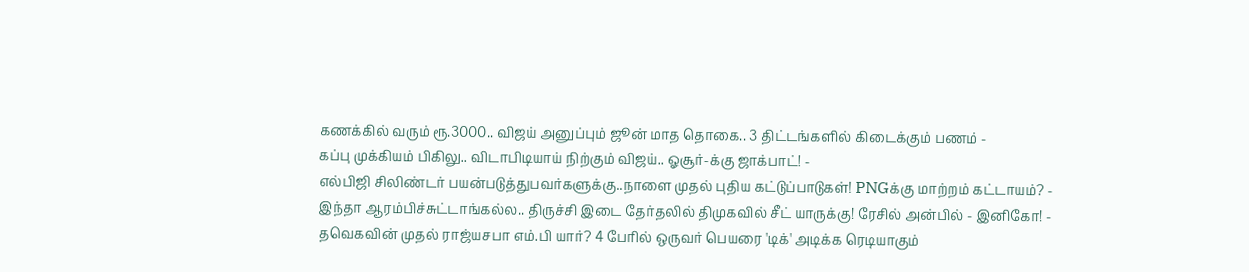கணக்கில் வரும் ரூ.3000.. விஜய் அனுப்பும் ஜூன் மாத தொகை.. 3 திட்டங்களில் கிடைக்கும் பணம் -
கப்பு முக்கியம் பிகிலு.. விடாபிடியாய் நிற்கும் விஜய்.. ஓசூர்-க்கு ஜாக்பாட்! -
எல்பிஜி சிலிண்டர் பயன்படுத்துபவர்களுக்கு..நாளை முதல் புதிய கட்டுப்பாடுகள்! PNGக்கு மாற்றம் கட்டாயம்? -
இந்தா ஆரம்பிச்சுட்டாங்கல்ல.. திருச்சி இடை தேர்தலில் திமுகவில் சீட் யாருக்கு! ரேசில் அன்பில் - இனிகோ! -
தவெகவின் முதல் ராஜ்யசபா எம்.பி யார்? 4 பேரில் ஒருவர் பெயரை 'டிக்' அடிக்க ரெடியாகும்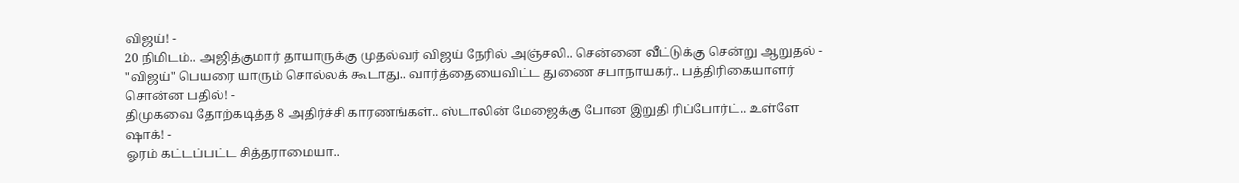விஜய்! -
20 நிமிடம்.. அஜித்குமார் தாயாருக்கு முதல்வர் விஜய் நேரில் அஞ்சலி.. சென்னை வீட்டுக்கு சென்று ஆறுதல் -
"விஜய்" பெயரை யாரும் சொல்லக் கூடாது.. வார்த்தையைவிட்ட துணை சபாநாயகர்.. பத்திரிகையாளர் சொன்ன பதில்! -
திமுகவை தோற்கடித்த 8 அதிர்ச்சி காரணங்கள்.. ஸ்டாலின் மேஜைக்கு போன இறுதி ரிப்போர்ட்.. உள்ளே ஷாக்! -
ஓரம் கட்டப்பட்ட சித்தராமையா..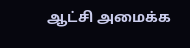ஆட்சி அமைக்க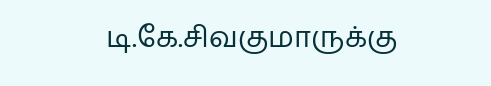டி.கே.சிவகுமாருக்கு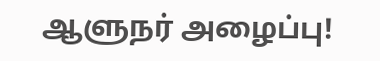ஆளுநர் அழைப்பு!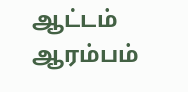ஆட்டம் ஆரம்பம்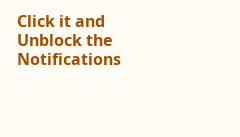Click it and Unblock the Notifications